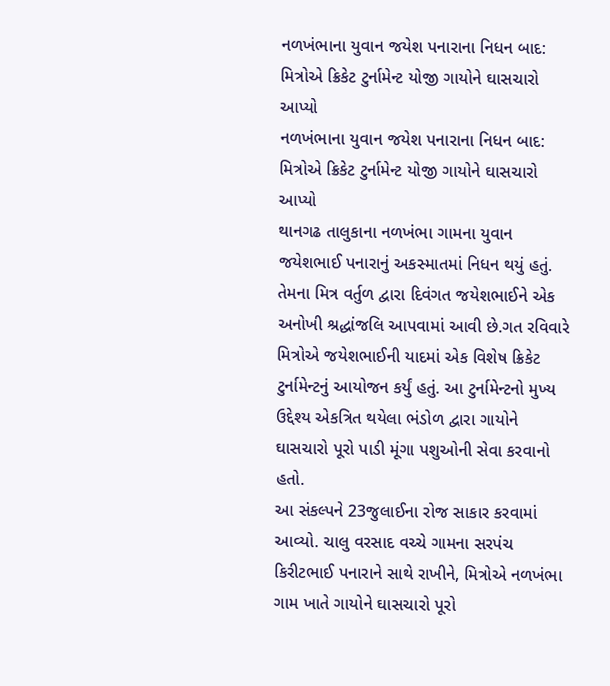નળખંભાના યુવાન જયેશ પનારાના નિધન બાદ: મિત્રોએ ક્રિકેટ ટુર્નામેન્ટ યોજી ગાયોને ઘાસચારો આપ્યો
નળખંભાના યુવાન જયેશ પનારાના નિધન બાદ: મિત્રોએ ક્રિકેટ ટુર્નામેન્ટ યોજી ગાયોને ઘાસચારો આપ્યો
થાનગઢ તાલુકાના નળખંભા ગામના યુવાન જયેશભાઈ પનારાનું અકસ્માતમાં નિધન થયું હતું. તેમના મિત્ર વર્તુળ દ્વારા દિવંગત જયેશભાઈને એક અનોખી શ્રદ્ધાંજલિ આપવામાં આવી છે.ગત રવિવારે મિત્રોએ જયેશભાઈની યાદમાં એક વિશેષ ક્રિકેટ ટુર્નામેન્ટનું આયોજન કર્યું હતું. આ ટુર્નામેન્ટનો મુખ્ય ઉદ્દેશ્ય એકત્રિત થયેલા ભંડોળ દ્વારા ગાયોને ઘાસચારો પૂરો પાડી મૂંગા પશુઓની સેવા કરવાનો હતો.
આ સંકલ્પને 23જુલાઈના રોજ સાકાર કરવામાં આવ્યો. ચાલુ વરસાદ વચ્ચે ગામના સરપંચ કિરીટભાઈ પનારાને સાથે રાખીને, મિત્રોએ નળખંભા ગામ ખાતે ગાયોને ઘાસચારો પૂરો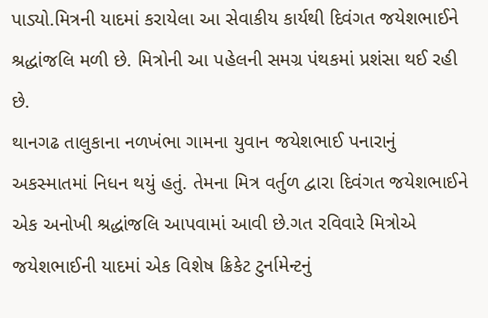પાડ્યો.મિત્રની યાદમાં કરાયેલા આ સેવાકીય કાર્યથી દિવંગત જયેશભાઈને શ્રદ્ધાંજલિ મળી છે. મિત્રોની આ પહેલની સમગ્ર પંથકમાં પ્રશંસા થઈ રહી છે.
થાનગઢ તાલુકાના નળખંભા ગામના યુવાન જયેશભાઈ પનારાનું અકસ્માતમાં નિધન થયું હતું. તેમના મિત્ર વર્તુળ દ્વારા દિવંગત જયેશભાઈને એક અનોખી શ્રદ્ધાંજલિ આપવામાં આવી છે.ગત રવિવારે મિત્રોએ જયેશભાઈની યાદમાં એક વિશેષ ક્રિકેટ ટુર્નામેન્ટનું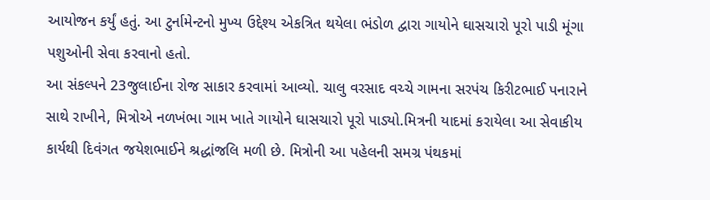આયોજન કર્યું હતું. આ ટુર્નામેન્ટનો મુખ્ય ઉદ્દેશ્ય એકત્રિત થયેલા ભંડોળ દ્વારા ગાયોને ઘાસચારો પૂરો પાડી મૂંગા પશુઓની સેવા કરવાનો હતો.
આ સંકલ્પને 23જુલાઈના રોજ સાકાર કરવામાં આવ્યો. ચાલુ વરસાદ વચ્ચે ગામના સરપંચ કિરીટભાઈ પનારાને સાથે રાખીને, મિત્રોએ નળખંભા ગામ ખાતે ગાયોને ઘાસચારો પૂરો પાડ્યો.મિત્રની યાદમાં કરાયેલા આ સેવાકીય કાર્યથી દિવંગત જયેશભાઈને શ્રદ્ધાંજલિ મળી છે. મિત્રોની આ પહેલની સમગ્ર પંથકમાં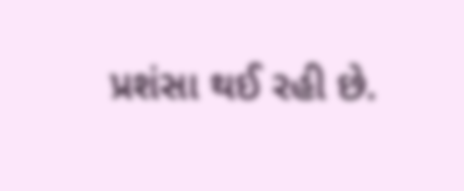પ્રશંસા થઈ રહી છે.